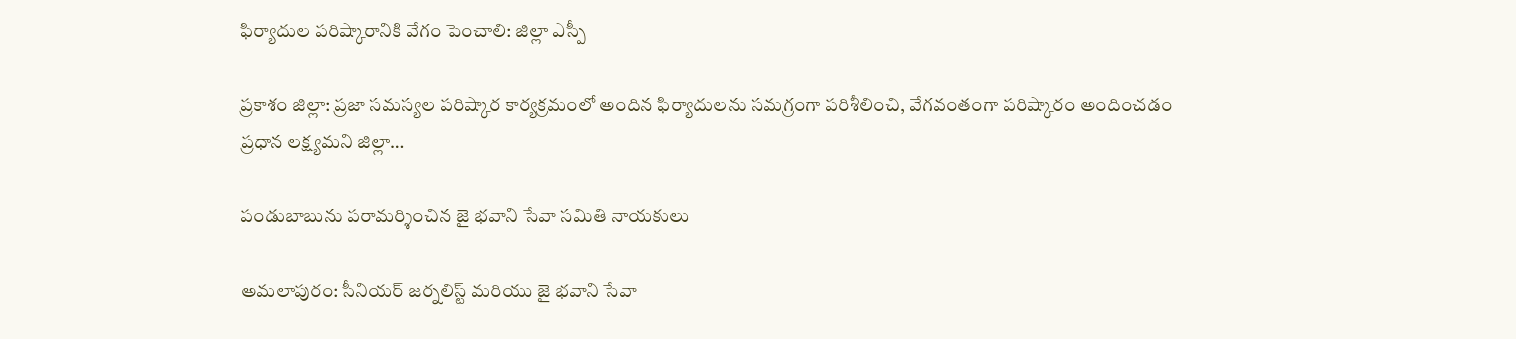ఫిర్యాదుల పరిష్కారానికి వేగం పెంచాలి: జిల్లా ఎస్పీ

ప్రకాశం జిల్లా: ప్రజా సమస్యల పరిష్కార కార్యక్రమంలో అందిన ఫిర్యాదులను సమగ్రంగా పరిశీలించి, వేగవంతంగా పరిష్కారం అందించడం ప్రధాన లక్ష్యమని జిల్లా…

పండుబాబును పరామర్శించిన జై భవాని సేవా సమితి నాయకులు

అమలాపురం: సీనియర్ జర్నలిస్ట్ మరియు జై భవాని సేవా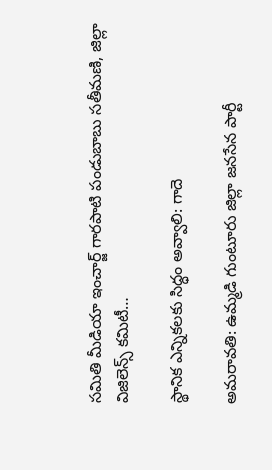సమితి మీడియా ఇంచార్జ్ గారపాటి పండుబాబు సతీమణి, జిల్లా విజిలెన్స్ కమిటీ…

స్థానిక ఎన్నికలకు సిద్ధం అవ్వాలి: గాదె

అమరావతి: ఉమ్మడి గుంటూరు జిల్లా జనసేన పార్టీ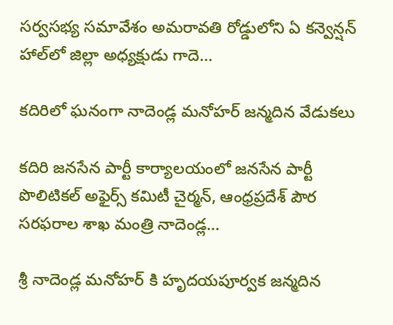సర్వసభ్య సమావేశం అమరావతి రోడ్డులోని ఏ కన్వెన్షన్ హాల్‌లో జిల్లా అధ్యక్షుడు గాదె…

కదిరిలో ఘనంగా నాదెండ్ల మనోహర్ జన్మదిన వేడుకలు

కదిరి జనసేన పార్టీ కార్యాలయంలో జనసేన పార్టీ పొలిటికల్ అఫైర్స్ కమిటీ చైర్మన్, ఆంధ్రప్రదేశ్ పౌర సరఫరాల శాఖ మంత్రి నాదెండ్ల…

శ్రీ నాదెండ్ల మనోహర్ కి హృదయపూర్వక జన్మదిన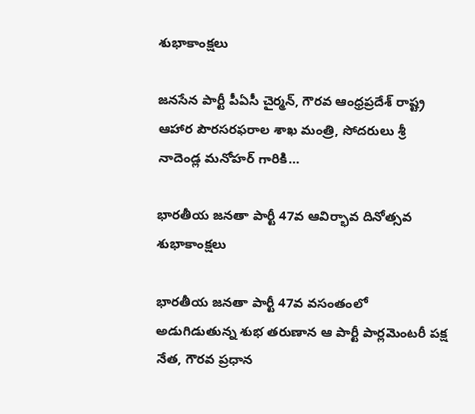శుభాకాంక్షలు

జనసేన పార్టీ పీఏసీ చైర్మన్, గౌరవ ఆంధ్రప్రదేశ్ రాష్ట్ర ఆహార పౌరసరఫరాల శాఖ మంత్రి, సోదరులు శ్రీ నాదెండ్ల మనోహర్ గారికి…

భారతీయ జనతా పార్టీ 47వ ఆవిర్భావ దినోత్సవ శుభాకాంక్షలు

భారతీయ జనతా పార్టీ 47వ వసంతంలో అడుగిడుతున్న శుభ తరుణాన ఆ పార్టీ పార్లమెంటరీ పక్ష నేత, గౌరవ ప్రధాన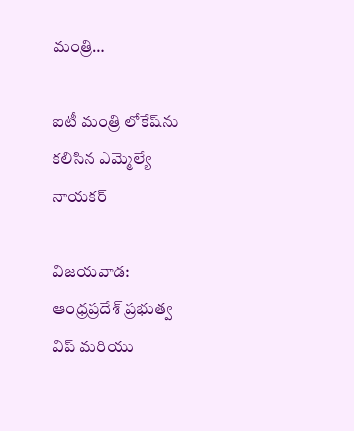మంత్రి…

ఐటీ మంత్రి లోకేష్‌ను కలిసిన ఎమ్మెల్యే నాయకర్

విజయవాడ: ఆంధ్రప్రదేశ్ ప్రభుత్వ విప్ మరియు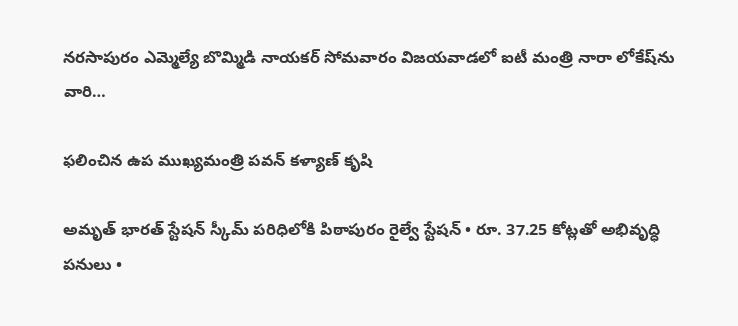నరసాపురం ఎమ్మెల్యే బొమ్మిడి నాయకర్ సోమవారం విజయవాడలో ఐటీ మంత్రి నారా లోకేష్‌ను వారి…

ఫలించిన ఉప ముఖ్యమంత్రి పవన్ కళ్యాణ్ కృషి

అమృత్ భారత్ స్టేషన్ స్కీమ్ పరిధిలోకి పిఠాపురం రైల్వే స్టేషన్ • రూ. 37.25 కోట్లతో అభివృద్ధి పనులు •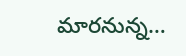మారనున్న…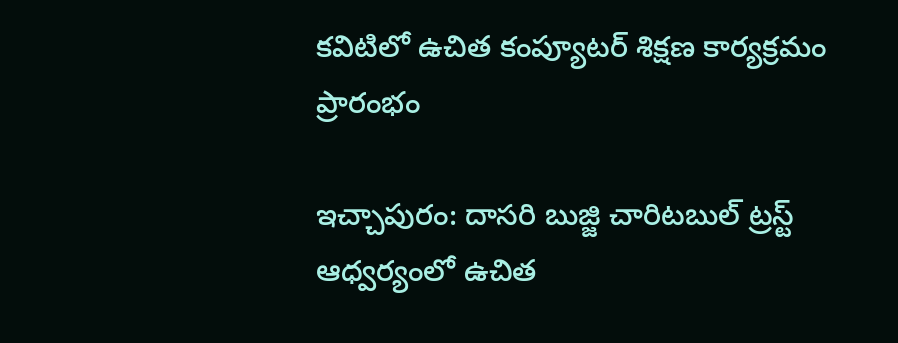కవిటిలో ఉచిత కంప్యూటర్ శిక్షణ కార్యక్రమం ప్రారంభం

ఇచ్చాపురం: దాసరి బుజ్జి చారిటబుల్ ట్రస్ట్ ఆధ్వర్యంలో ఉచిత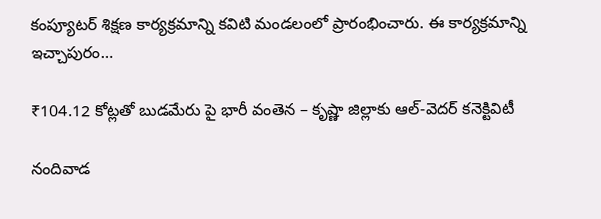కంప్యూటర్ శిక్షణ కార్యక్రమాన్ని కవిటి మండలంలో ప్రారంభించారు. ఈ కార్యక్రమాన్ని ఇచ్చాపురం…

₹104.12 కోట్లతో బుడమేరు పై భారీ వంతెన – కృష్ణా జిల్లాకు ఆల్-వెదర్ కనెక్టివిటీ

నందివాడ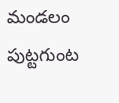మండలం పుట్టగుంట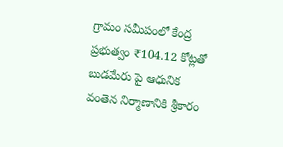గ్రామం సమీపంలో కేంద్ర ప్రభుత్వం ₹104.12 కోట్లతో బుడమేరు పై ఆధునిక వంతెన నిర్మాణానికి శ్రీకారం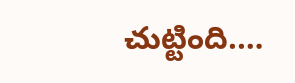చుట్టింది.…